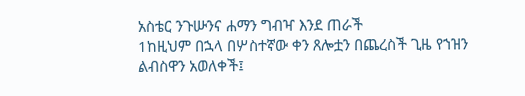አስቴር ንጉሡንና ሐማን ግብዣ እንደ ጠራች
1ከዚህም በኋላ በሦስተኛው ቀን ጸሎቷን በጨረስች ጊዜ የኀዝን ልብስዋን አወለቀች፤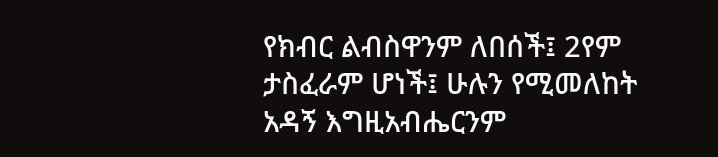የክብር ልብስዋንም ለበሰች፤ 2የም ታስፈራም ሆነች፤ ሁሉን የሚመለከት አዳኝ እግዚአብሔርንም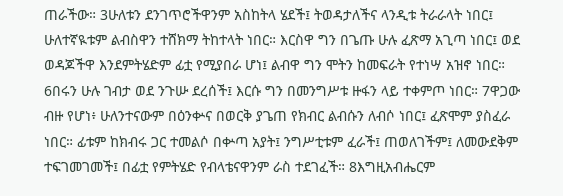ጠራችው። 3ሁለቱን ደንገጥሮችዋንም አስከትላ ሄደች፤ ትወዳታለችና ላንዲቱ ትራራላት ነበር፤ ሁለተኛዪቱም ልብስዋን ተሸክማ ትከተላት ነበር። እርስዋ ግን በጌጡ ሁሉ ፈጽማ አጊጣ ነበር፤ ወደ ወዳጆችዋ እንደምትሄድም ፊቷ የሚያበራ ሆነ፤ ልብዋ ግን ሞትን ከመፍራት የተነሣ አዝኖ ነበር። 6በሩን ሁሉ ገብታ ወደ ንጉሡ ደረሰች፤ እርሱ ግን በመንግሥቱ ዙፋን ላይ ተቀምጦ ነበር። 7ዋጋው ብዙ የሆነ፥ ሁለንተናውም በዕንቍና በወርቅ ያጌጠ የክብር ልብሱን ለብሶ ነበር፤ ፈጽሞም ያስፈራ ነበር። ፊቱም ከክብሩ ጋር ተመልሶ በቍጣ አያት፤ ንግሥቲቱም ፈራች፤ ጠወለገችም፤ ለመውደቅም ተፍገመገመች፤ በፊቷ የምትሄድ የብላቴናዋንም ራስ ተደገፈች። 8እግዚአብሔርም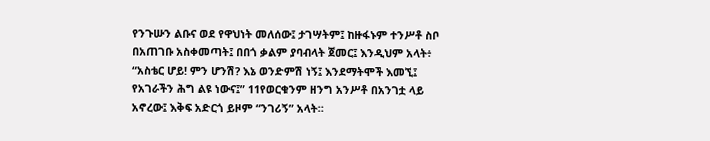የንጉሡን ልቡና ወደ የዋህነት መለሰው፤ ታገሣትም፤ ከዙፋኑም ተንሥቶ ስቦ በአጠገቡ አስቀመጣት፤ በበጎ ቃልም ያባብላት ጀመር፤ እንዲህም አላት፥ “አስቴር ሆይ! ምን ሆንሽ? እኔ ወንድምሽ ነኝ፤ እንደማትሞች እመኚ፤ የአገራችን ሕግ ልዩ ነውና፤” 11የወርቁንም ዘንግ አንሥቶ በአንገቷ ላይ አኖረው፤ እቅፍ አድርጎ ይዞም “ንገሪኝ” አላት።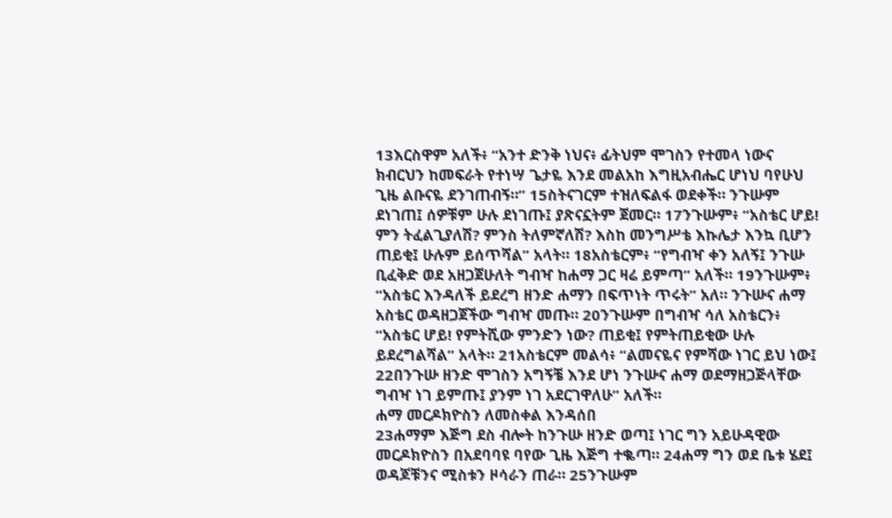13እርስዋም አለች፥ “አንተ ድንቅ ነህና፥ ፊትህም ሞገስን የተመላ ነውና ክብርህን ከመፍራት የተነሣ ጌታዬ እንደ መልአከ እግዚአብሔር ሆነህ ባየሁህ ጊዜ ልቡናዬ ደንገጠብኝ።” 15ስትናገርም ተዝለፍልፋ ወደቀች። ንጉሡም ደነገጠ፤ ሰዎቹም ሁሉ ደነገጡ፤ ያጽናኗትም ጀመር። 17ንጉሡም፥ “አስቴር ሆይ! ምን ትፈልጊያለሽ? ምንስ ትለምኛለሽ? እስከ መንግሥቴ እኩሌታ እንኳ ቢሆን ጠይቂ፤ ሁሉም ይሰጥሻል” አላት። 18አስቴርም፥ “የግብዣ ቀን አለኝ፤ ንጉሡ ቢፈቅድ ወደ አዘጋጀሁለት ግብዣ ከሐማ ጋር ዛሬ ይምጣ” አለች። 19ንጉሡም፥ “አስቴር እንዳለች ይደረግ ዘንድ ሐማን በፍጥነት ጥሩት” አለ። ንጉሡና ሐማ አስቴር ወዳዘጋጀችው ግብዣ መጡ። 20ንጉሡም በግብዣ ሳለ አስቴርን፥ “አስቴር ሆይ! የምትሺው ምንድን ነው? ጠይቂ፤ የምትጠይቂው ሁሉ ይደረግልሻል” አላት። 21አስቴርም መልሳ፥ “ልመናዬና የምሻው ነገር ይህ ነው፤ 22በንጉሡ ዘንድ ሞገስን አግኝቼ እንደ ሆነ ንጉሡና ሐማ ወደማዘጋጅላቸው ግብዣ ነገ ይምጡ፤ ያንም ነገ አደርገዋለሁ” አለች።
ሐማ መርዶክዮስን ለመስቀል እንዳሰበ
23ሐማም እጅግ ደስ ብሎት ከንጉሡ ዘንድ ወጣ፤ ነገር ግን አይሁዳዊው መርዶክዮስን በአደባባዩ ባየው ጊዜ እጅግ ተቈጣ። 24ሐማ ግን ወደ ቤቱ ሄደ፤ ወዳጆቹንና ሚስቱን ዞሳራን ጠራ። 25ንጉሡም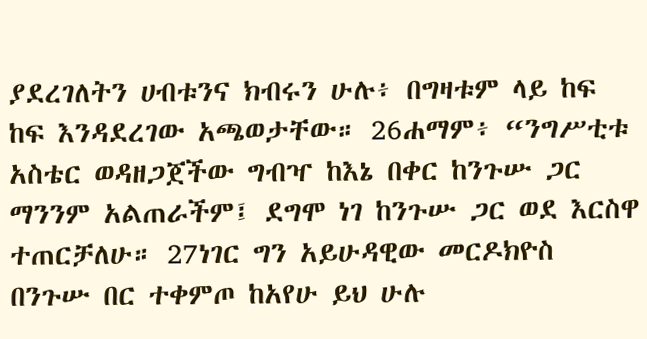ያደረገለትን ሀብቱንና ክብሩን ሁሉ፥ በግዛቱም ላይ ከፍ ከፍ እንዳደረገው አጫወታቸው። 26ሐማም፥ “ንግሥቲቱ አስቴር ወዳዘጋጀችው ግብዣ ከእኔ በቀር ከንጉሡ ጋር ማንንም አልጠራችም፤ ደግሞ ነገ ከንጉሡ ጋር ወደ እርስዋ ተጠርቻለሁ። 27ነገር ግን አይሁዳዊው መርዶክዮስ በንጉሡ በር ተቀምጦ ከአየሁ ይህ ሁሉ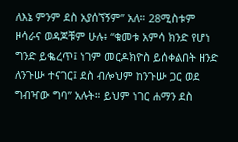ለእኔ ምንም ደስ አያሰኘኝም” አለ። 28ሚስቱም ዞሳራና ወዳጆቹም ሁሉ፥ “ቁመቱ አምሳ ክንድ የሆነ ግንድ ይቈረጥ፤ ነገም መርዶክዮስ ይሰቀልበት ዘንድ ለንጉሡ ተናገር፤ ደስ ብሎህም ከንጉሡ ጋር ወደ ግብዣው ግባ” አሉት። ይህም ነገር ሐማን ደስ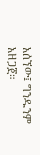አሰኘው፤ ግንዱንም አዘጋጀ።